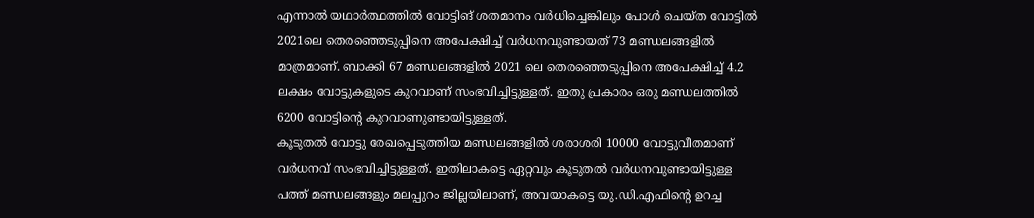എന്നാൽ യഥാർത്ഥത്തിൽ വോട്ടിങ് ശതമാനം വർധിച്ചെങ്കിലും പോൾ ചെയ്ത വോട്ടിൽ 2021ലെ തെരഞ്ഞെടുപ്പിനെ അപേക്ഷിച്ച് വർധനവുണ്ടായത് 73 മണ്ഡലങ്ങളിൽ മാത്രമാണ്. ബാക്കി 67 മണ്ഡലങ്ങളിൽ 2021 ലെ തെരഞ്ഞെടുപ്പിനെ അപേക്ഷിച്ച് 4.2 ലക്ഷം വോട്ടുകളുടെ കുറവാണ് സംഭവിച്ചിട്ടുള്ളത്. ഇതു പ്രകാരം ഒരു മണ്ഡലത്തിൽ 6200 വോട്ടിന്റെ കുറവാണുണ്ടായിട്ടുള്ളത്.
കൂടുതൽ വോട്ടു രേഖപ്പെടുത്തിയ മണ്ഡലങ്ങളിൽ ശരാശരി 10000 വോട്ടുവീതമാണ് വർധനവ് സംഭവിച്ചിട്ടുള്ളത്. ഇതിലാകട്ടെ ഏറ്റവും കൂടുതൽ വർധനവുണ്ടായിട്ടുള്ള പത്ത് മണ്ഡലങ്ങളും മലപ്പുറം ജില്ലയിലാണ്, അവയാകട്ടെ യു.ഡി.എഫിന്റെ ഉറച്ച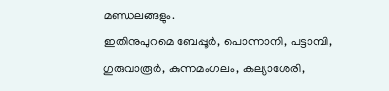മണ്ഡലങ്ങളും.
ഇതിനുപുറമെ ബേപ്പൂർ, പൊന്നാനി, പട്ടാമ്പി, ഗുരുവാരൂർ, കുന്നമംഗലം, കല്യാശേരി,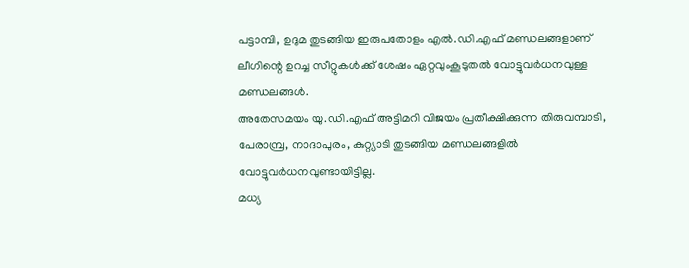പട്ടാമ്പി, ഉദുമ തുടങ്ങിയ ഇരുപതോളം എൽ.ഡി.എഫ് മണ്ഡലങ്ങളാണ് ലീഗിന്റെ ഉറച്ച സീറ്റുകൾക്ക് ശേഷം ഏറ്റവുംകൂടുതൽ വോട്ടുവർധനവുള്ള മണ്ഡലങ്ങൾ.
അതേസമയം യു.ഡി.എഫ് അട്ടിമറി വിജയം പ്രതീക്ഷിക്കുന്ന തിരുവമ്പാടി, പേരാമ്പ്ര, നാദാപുരം, കുറ്റ്യാടി തുടങ്ങിയ മണ്ഡലങ്ങളിൽ വോട്ടുവർധനവുണ്ടായിട്ടില്ല.
മധ്യ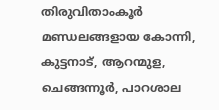തിരുവിതാംകൂർ മണ്ഡലങ്ങളായ കോന്നി, കുട്ടനാട്, ആറന്മുള, ചെങ്ങന്നൂർ, പാറശാല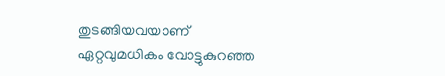തുടങ്ങിയവയാണ് ഏറ്റവുമധികം വോട്ടുകുറഞ്ഞ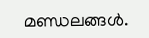മണ്ഡലങ്ങൾ.